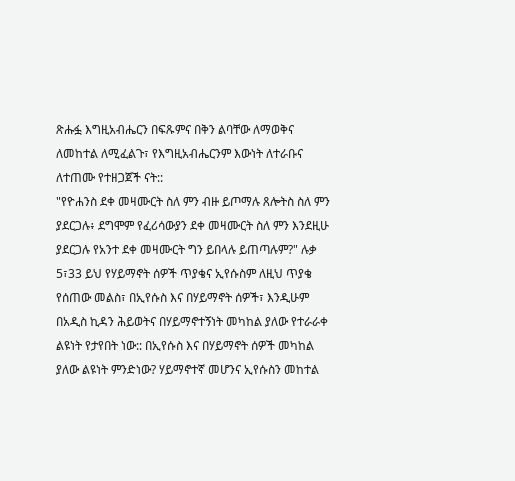ጽሑፏ እግዚአብሔርን በፍጹምና በቅን ልባቸው ለማወቅና ለመከተል ለሚፈልጉ፣ የእግዚአብሔርንም እውነት ለተራቡና ለተጠሙ የተዘጋጀች ናት::
"የዮሐንስ ደቀ መዛሙርት ስለ ምን ብዙ ይጦማሉ ጸሎትስ ስለ ምን ያደርጋሉ፥ ደግሞም የፈሪሳውያን ደቀ መዛሙርት ስለ ምን እንደዚሁ ያደርጋሉ የአንተ ደቀ መዛሙርት ግን ይበላሉ ይጠጣሉም?" ሉቃ 5፣33 ይህ የሃይማኖት ሰዎች ጥያቄና ኢየሱስም ለዚህ ጥያቄ የሰጠው መልስ፣ በኢየሱስ እና በሃይማኖት ሰዎች፣ እንዲሁም በአዲስ ኪዳን ሕይወትና በሃይማኖተኝነት መካከል ያለው የተራራቀ ልዩነት የታየበት ነው:: በኢየሱስ እና በሃይማኖት ሰዎች መካከል ያለው ልዩነት ምንድነው? ሃይማኖተኛ መሆንና ኢየሱስን መከተል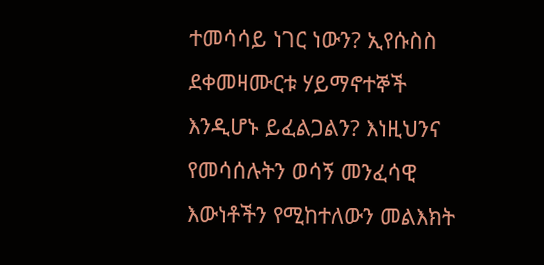ተመሳሳይ ነገር ነውን? ኢየሱስስ ደቀመዛሙርቱ ሃይማኖተኞች እንዲሆኑ ይፈልጋልን? እነዚህንና የመሳሰሉትን ወሳኝ መንፈሳዊ እውነቶችን የሚከተለውን መልእክት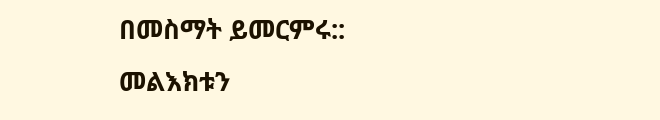በመስማት ይመርምሩ::
መልእክቱን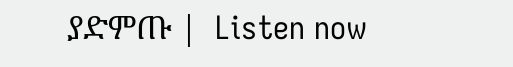ያድምጡ |  Listen now